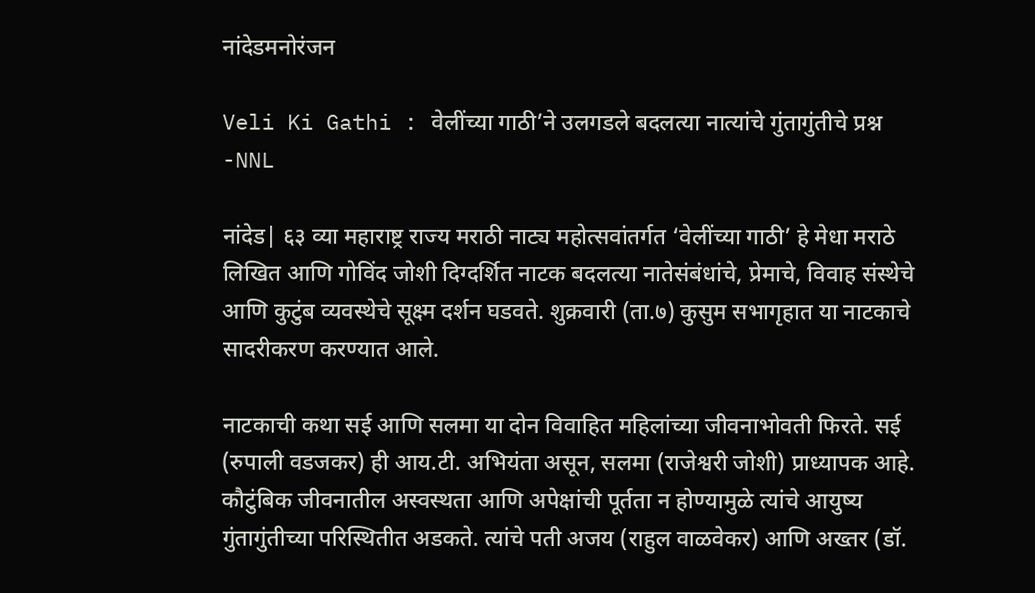नांदेडमनोरंजन

Veli Ki Gathi : वेलींच्या गाठी’ने उलगडले बदलत्या नात्यांचे गुंतागुंतीचे प्रश्न -NNL

नांदेड| ६३ व्या महाराष्ट्र राज्य मराठी नाट्य महोत्सवांतर्गत ‘वेलींच्या गाठी’ हे मेधा मराठे लिखित आणि गोविंद जोशी दिग्दर्शित नाटक बदलत्या नातेसंबंधांचे, प्रेमाचे, विवाह संस्थेचे आणि कुटुंब व्यवस्थेचे सूक्ष्म दर्शन घडवते. शुक्रवारी (ता.७) कुसुम सभागृहात या नाटकाचे सादरीकरण करण्यात आले.

नाटकाची कथा सई आणि सलमा या दोन विवाहित महिलांच्या जीवनाभोवती फिरते. सई (रुपाली वडजकर) ही आय.टी. अभियंता असून, सलमा (राजेश्वरी जोशी) प्राध्यापक आहे. कौटुंबिक जीवनातील अस्वस्थता आणि अपेक्षांची पूर्तता न होण्यामुळे त्यांचे आयुष्य गुंतागुंतीच्या परिस्थितीत अडकते. त्यांचे पती अजय (राहुल वाळवेकर) आणि अख्तर (डॉ.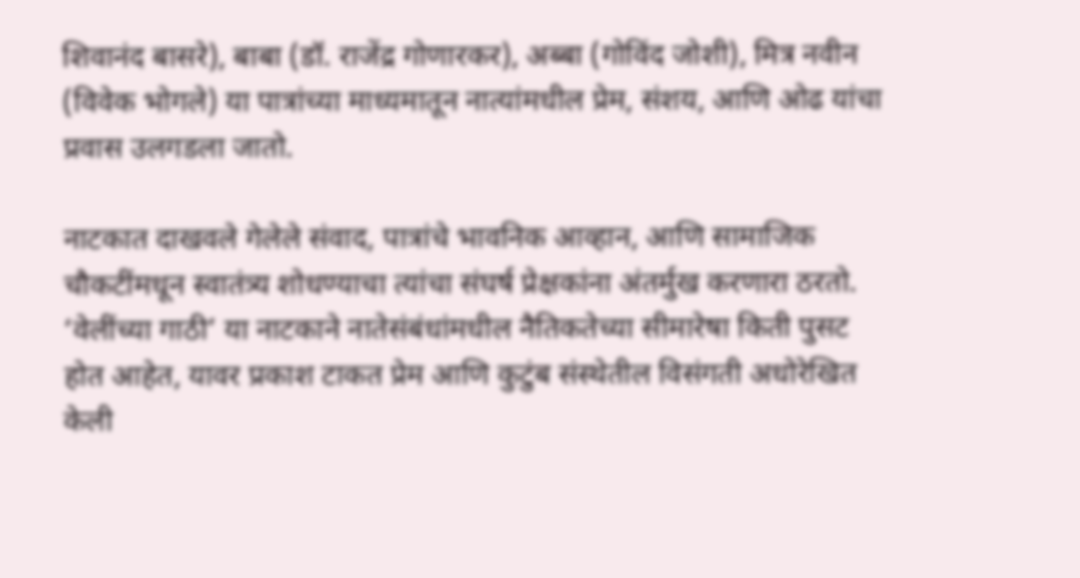शिवानंद बासरे), बाबा (डॉ. राजेंद्र गोणारकर), अब्बा (गोविंद जोशी), मित्र नवीन (विवेक भोगले) या पात्रांच्या माध्यमातून नात्यांमधील प्रेम, संशय, आणि ओढ यांचा प्रवास उलगडला जातो.

नाटकात दाखवले गेलेले संवाद, पात्रांचे भावनिक आव्हान, आणि सामाजिक चौकटींमधून स्वातंत्र्य शोधण्याचा त्यांचा संघर्ष प्रेक्षकांना अंतर्मुख करणारा ठरतो. ‘वेलींच्या गाठी’ या नाटकाने नातेसंबंधांमधील नैतिकतेच्या सीमारेषा किती पुसट होत आहेत, यावर प्रकाश टाकत प्रेम आणि कुटुंब संस्थेतील विसंगती अधोरेखित केली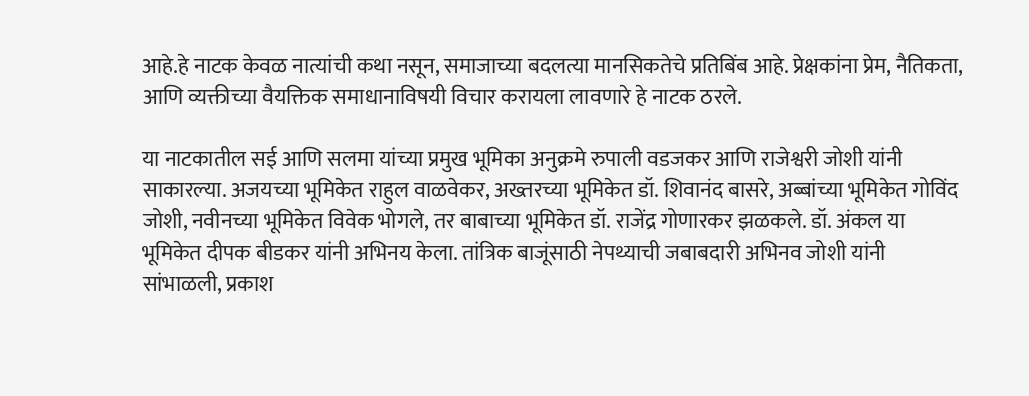आहे.हे नाटक केवळ नात्यांची कथा नसून, समाजाच्या बदलत्या मानसिकतेचे प्रतिबिंब आहे. प्रेक्षकांना प्रेम, नैतिकता, आणि व्यक्तीच्या वैयक्तिक समाधानाविषयी विचार करायला लावणारे हे नाटक ठरले.

या नाटकातील सई आणि सलमा यांच्या प्रमुख भूमिका अनुक्रमे रुपाली वडजकर आणि राजेश्वरी जोशी यांनी साकारल्या. अजयच्या भूमिकेत राहुल वाळवेकर, अख्तरच्या भूमिकेत डॉ. शिवानंद बासरे, अब्बांच्या भूमिकेत गोविंद जोशी, नवीनच्या भूमिकेत विवेक भोगले, तर बाबाच्या भूमिकेत डॉ. राजेंद्र गोणारकर झळकले. डॉ. अंकल या भूमिकेत दीपक बीडकर यांनी अभिनय केला. तांत्रिक बाजूंसाठी नेपथ्याची जबाबदारी अभिनव जोशी यांनी सांभाळली, प्रकाश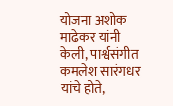योजना अशोक माढेकर यांनी केली, पार्श्वसंगीत कमलेश सारंगधर यांचे होते,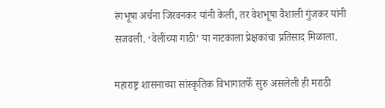रंगभूषा अर्चना जिरवनकर यांनी केली, तर वेशभूषा वैशाली गुंजकर यांनी सजवली. ‘वेलींच्या गाठी’ या नाटकाला प्रेक्षकांचा प्रतिसाद मिळाला.

महाराष्ट्र शासनाच्या सांस्कृतिक विभागातर्फे सुरु असलेली ही मराठी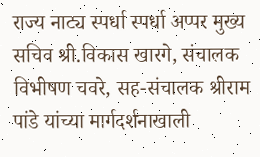राज्य नाट्य स्पर्धा स्पर्धा अप्पर मुख्य सचिव श्री.विकास खारगे, संचालक विभीषण चवरे, सह-संचालक श्रीराम पांडे यांच्या मार्गदर्शनाखाली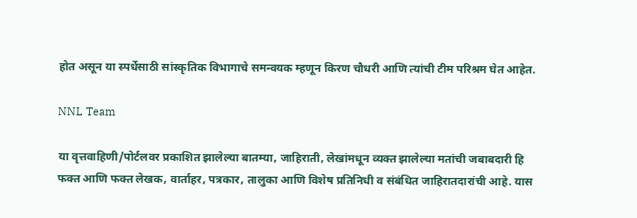होत असून या स्पर्धेसाठी सांस्कृतिक विभागाचे समन्वयक म्हणून किरण चौधरी आणि त्यांची टीम परिश्रम घेत आहेत.

NNL Team

या वृत्तवाहिणी/पोर्टलवर प्रकाशित झालेल्या बातम्या, जाहिराती, लेखांमधून व्यक्त झालेल्या मतांची जबाबदारी हि फक्त आणि फक्त लेखक, वार्ताहर, पत्रकार, तालुका आणि विशेष प्रतिनिधी व संबंधित जाहिरातदारांची आहे. यास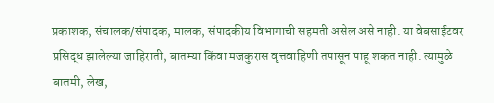प्रकाशक, संचालक/संपादक, मालक, संपादकीय विभागाची सहमती असेल असे नाही. या वेबसाईटवर प्रसिद्ध झालेल्या जाहिराती, बातम्या किंवा मजकुरास वृत्तवाहिणी तपासून पाहू शकत नाही. त्यामुळे बातमी, लेख,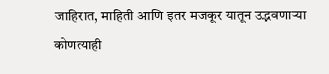जाहिरात, माहिती आणि इतर मजकूर यातून उद्भवणाऱ्या कोणत्याही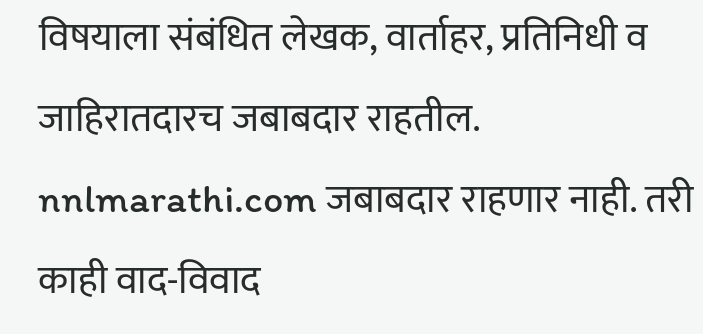विषयाला संबंधित लेखक, वार्ताहर, प्रतिनिधी व जाहिरातदारच जबाबदार राहतील. nnlmarathi.com जबाबदार राहणार नाही. तरी काही वाद-विवाद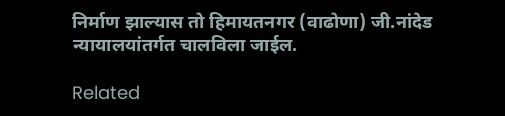निर्माण झाल्यास तो हिमायतनगर (वाढोणा) जी.नांदेड न्यायालयांतर्गत चालविला जाईल.

Related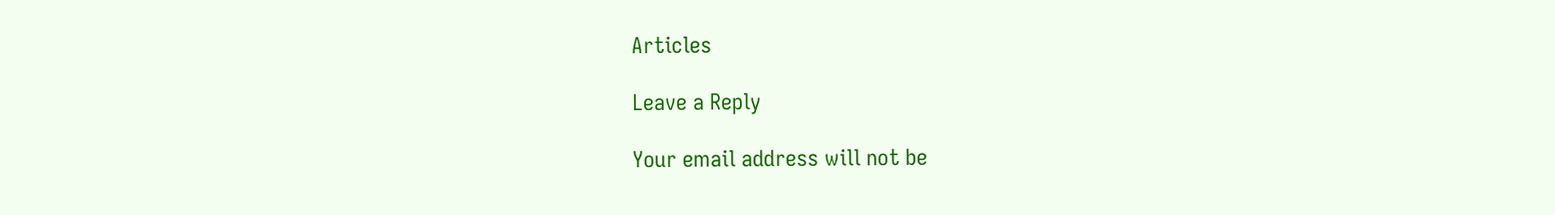Articles

Leave a Reply

Your email address will not be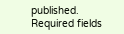published. Required fields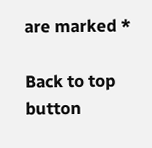are marked *

Back to top button